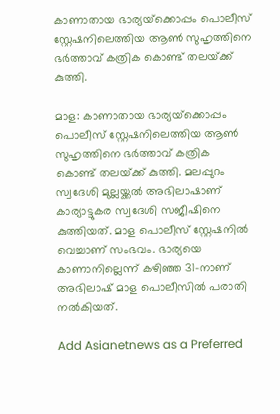കാണാതായ ഭാര്യയ്‌ക്കൊപ്പം പൊലീസ് സ്റ്റേഷനിലെത്തിയ ആൺ സുഹൃത്തിനെ ഭർത്താവ് കത്രിക കൊണ്ട് തലയ്‌ക്ക് കുത്തി.

മാള: കാണാതായ ഭാര്യയ്‌ക്കൊപ്പം പൊലീസ് സ്റ്റേഷനിലെത്തിയ ആൺ സുഹൃത്തിനെ ഭർത്താവ് കത്രിക കൊണ്ട് തലയ്‌ക്ക് കുത്തി. മലപ്പുറം സ്വദേശി മുല്ലയ്ക്കൽ അഭിലാഷാണ് കാര്യാട്ടുകര സ്വദേശി സജീഷിനെ കുത്തിയത്. മാള പൊലീസ് സ്റ്റേഷനിൽ വെച്ചാണ് സംഭവം. ഭാര്യയെ കാണാനില്ലെന്ന് കഴിഞ്ഞ 31-നാണ് അഭിലാഷ് മാള പൊലീസിൽ പരാതി നൽകിയത്.

Add Asianetnews as a Preferred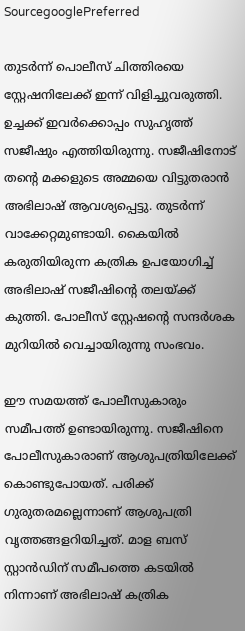SourcegooglePreferred

തുടർന്ന് പൊലീസ് ചിത്തിരയെ സ്റ്റേഷനിലേക്ക് ഇന്ന് വിളിച്ചുവരുത്തി. ഉച്ചക്ക് ഇവർക്കൊപ്പം സുഹൃത്ത് സജീഷും എത്തിയിരുന്നു. സജീഷിനോട് തന്റെ മക്കളുടെ അമ്മയെ വിട്ടുതരാൻ അഭിലാഷ് ആവശ്യപ്പെട്ടു. തുടർന്ന് വാക്കേറ്റമുണ്ടായി. കൈയിൽ കരുതിയിരുന്ന കത്രിക ഉപയോഗിച്ച് അഭിലാഷ് സജീഷിന്റെ തലയ്‌ക്ക് കുത്തി. പോലീസ് സ്റ്റേഷന്റെ സന്ദർശക മുറിയിൽ വെച്ചായിരുന്നു സംഭവം.

ഈ സമയത്ത് പോലീസുകാരും സമീപത്ത് ഉണ്ടായിരുന്നു. സജീഷിനെ പോലീസുകാരാണ് ആശുപത്രിയിലേക്ക് കൊണ്ടുപോയത്. പരിക്ക് ഗുരുതരമല്ലെന്നാണ് ആശുപത്രി വൃത്തങ്ങളറിയിച്ചത്. മാള ബസ് സ്റ്റാൻഡിന് സമീപത്തെ കടയിൽ നിന്നാണ് അഭിലാഷ് കത്രിക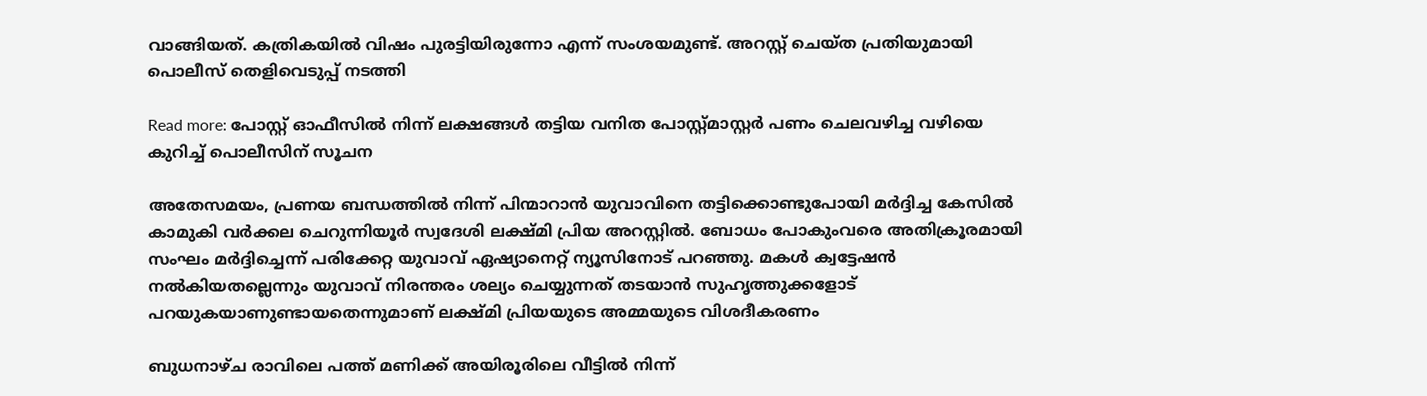വാങ്ങിയത്. കത്രികയിൽ വിഷം പുരട്ടിയിരുന്നോ എന്ന് സംശയമുണ്ട്. അറസ്റ്റ് ചെയ്ത പ്രതിയുമായി പൊലീസ് തെളിവെടുപ്പ് നടത്തി

Read more: പോസ്റ്റ് ഓഫീസില്‍ നിന്ന് ലക്ഷങ്ങള്‍ തട്ടിയ വനിത പോസ്റ്റ്മാസ്റ്റര്‍ പണം ചെലവഴിച്ച വഴിയെ കുറിച്ച് പൊലീസിന് സൂചന

അതേസമയം, പ്രണയ ബന്ധത്തിൽ നിന്ന് പിന്മാറാൻ യുവാവിനെ തട്ടിക്കൊണ്ടുപോയി മര്‍ദ്ദിച്ച കേസിൽ കാമുകി വര്‍ക്കല ചെറുന്നിയൂര്‍ സ്വദേശി ലക്ഷ്മി പ്രിയ അറസ്റ്റിൽ. ബോധം പോകുംവരെ അതിക്രൂരമായി സംഘം മര്‍ദ്ദിച്ചെന്ന് പരിക്കേറ്റ യുവാവ് ഏഷ്യാനെറ്റ് ന്യൂസിനോട് പറഞ്ഞു. മകൾ ക്വട്ടേഷൻ നൽകിയതല്ലെന്നും യുവാവ് നിരന്തരം ശല്യം ചെയ്യുന്നത് തടയാൻ സുഹൃത്തുക്കളോട് പറയുകയാണുണ്ടായതെന്നുമാണ് ലക്ഷ്മി പ്രിയയുടെ അമ്മയുടെ വിശദീകരണം

ബുധനാഴ്ച രാവിലെ പത്ത് മണിക്ക് അയിരൂരിലെ വീട്ടിൽ നിന്ന്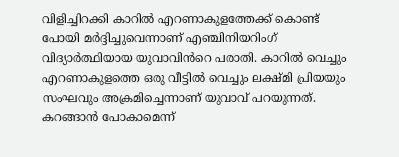വിളിച്ചിറക്കി കാറിൽ എറണാകുളത്തേക്ക് കൊണ്ട് പോയി മർദ്ദിച്ചുവെന്നാണ് എഞ്ചിനിയറിംഗ് വിദ്യാര്‍ത്ഥിയായ യുവാവിൻറെ പരാതി. കാറിൽ വെച്ചും എറണാകുളത്തെ ഒരു വീട്ടിൽ വെച്ചും ലക്ഷ്മി പ്രിയയും സംഘവും അക്രമിച്ചെന്നാണ് യുവാവ് പറയുന്നത്. കറങ്ങാൻ പോകാമെന്ന്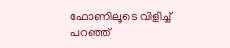ഫോണിലൂടെ വിളിച്ച് പറഞ്ഞ്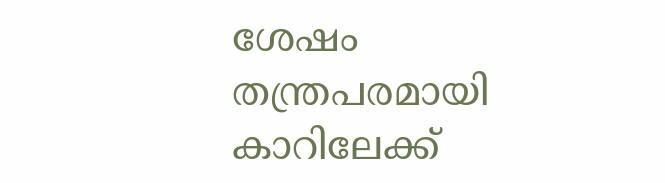ശേഷം തന്ത്രപരമായി കാറിലേക്ക്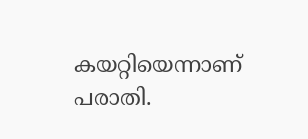കയറ്റിയെന്നാണ് പരാതി.